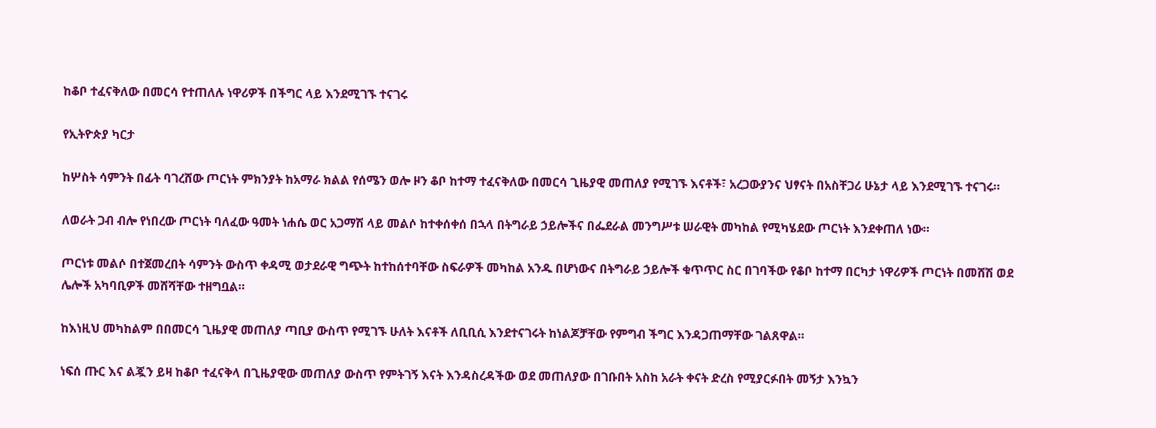ከቆቦ ተፈናቅለው በመርሳ የተጠለሉ ነዋሪዎች በችግር ላይ እንደሚገኙ ተናገሩ

የኢትዮጵያ ካርታ

ከሦስት ሳምንት በፊት ባገረሸው ጦርነት ምክንያት ከአማራ ክልል የሰሜን ወሎ ዞን ቆቦ ከተማ ተፈናቅለው በመርሳ ጊዜያዊ መጠለያ የሚገኙ እናቶች፣ አረጋውያንና ህፃናት በአስቸጋሪ ሁኔታ ላይ እንደሚገኙ ተናገሩ።

ለወራት ጋብ ብሎ የነበረው ጦርነት ባለፈው ዓመት ነሐሴ ወር አጋማሽ ላይ መልሶ ከተቀሰቀሰ በኋላ በትግራይ ኃይሎችና በፌደራል መንግሥቱ ሠራዊት መካከል የሚካሄደው ጦርነት እንደቀጠለ ነው።

ጦርነቱ መልሶ በተጀመረበት ሳምንት ውስጥ ቀዳሚ ወታደራዊ ግጭት ከተከሰተባቸው ስፍራዎች መካከል አንዱ በሆነውና በትግራይ ኃይሎች ቁጥጥር ስር በገባችው የቆቦ ከተማ በርካታ ነዋሪዎች ጦርነት በመሸሽ ወደ ሌሎች አካባቢዎች መሸሻቸው ተዘግቧል።

ከእነዚህ መካከልም በበመርሳ ጊዜያዊ መጠለያ ጣቢያ ውስጥ የሚገኙ ሁለት እናቶች ለቢቢሲ እንደተናገሩት ከነልጆቻቸው የምግብ ችግር እንዳጋጠማቸው ገልጸዋል።

ነፍሰ ጡር እና ልጇን ይዛ ከቆቦ ተፈናቅላ በጊዜያዊው መጠለያ ውስጥ የምትገኝ እናት እንዳስረዳችው ወደ መጠለያው በገቡበት አስከ አራት ቀናት ድረስ የሚያርፉበት መኝታ እንኳን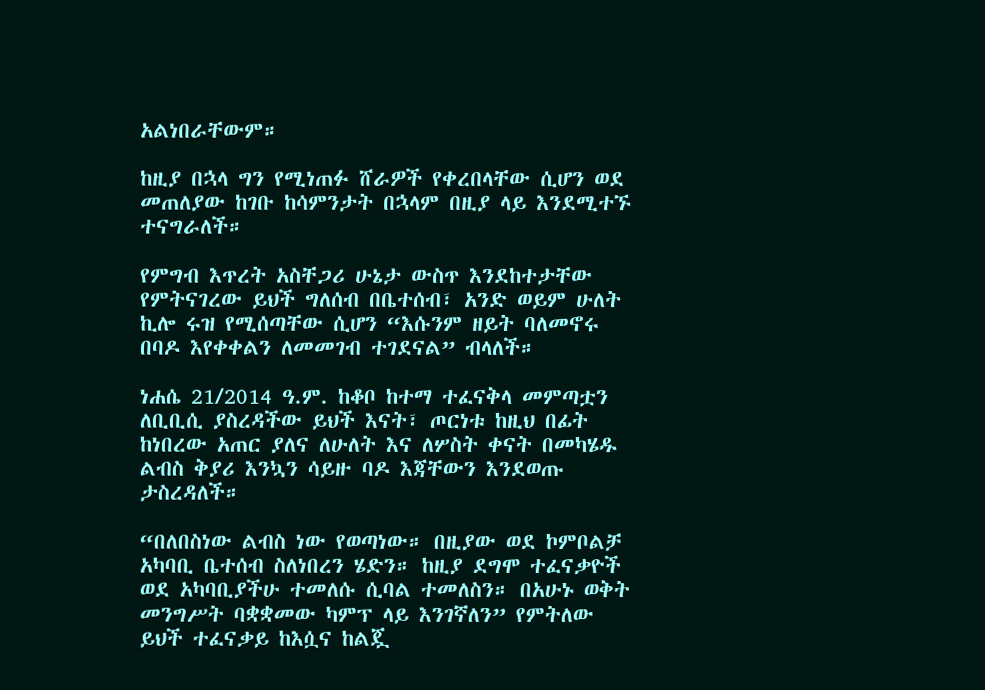አልነበራቸውም።

ከዚያ በኋላ ግን የሚነጠፉ ሸራዎች የቀረበላቸው ሲሆን ወደ መጠለያው ከገቡ ከሳምንታት በኋላም በዚያ ላይ እንደሚተኙ ተናግራለች።

የምግብ እጥረት አስቸጋሪ ሁኔታ ውስጥ እንደከተታቸው የምትናገረው ይህች ግለሰብ በቤተሰብ፣ አንድ ወይም ሁለት ኪሎ ሩዝ የሚሰጣቸው ሲሆን “እሱንም ዘይት ባለመኖሩ በባዶ እየቀቀልን ለመመገብ ተገደናል” ብላለች።

ነሐሴ 21/2014 ዓ.ም. ከቆቦ ከተማ ተፈናቅላ መምጣቷን ለቢቢሲ ያስረዳችው ይህች እናት፣ ጦርነቱ ከዚህ በፊት ከነበረው አጠር ያለና ለሁለት እና ለሦስት ቀናት በመካሄዱ ልብስ ቅያሪ እንኳን ሳይዙ ባዶ እጃቸውን እንደወጡ ታስረዳለች።

“በለበስነው ልብስ ነው የወጣነው። በዚያው ወደ ኮምቦልቻ አካባቢ ቤተሰብ ስለነበረን ሄድን። ከዚያ ደግሞ ተፈናቃዮች ወደ አካባቢያችሁ ተመለሱ ሲባል ተመለስን። በአሁኑ ወቅት መንግሥት ባቋቋመው ካምፕ ላይ እንገኛለን” የምትለው ይህች ተፈናቃይ ከእሷና ከልጇ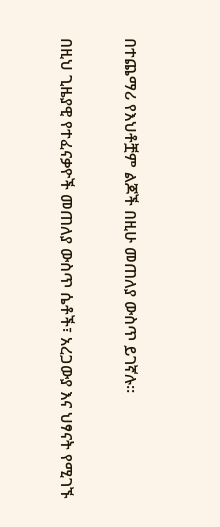በተጨማሪ የእህቶቿም ልጆች በዚሁ መጠለያ ውስጥ ይገኛሉ።

በዚህ ጊዜያዊ የተፈናቃዮች መጠለያ ውስጥ ሴቶች፣ አረጋውያ እና ህፃናት የሚገኙ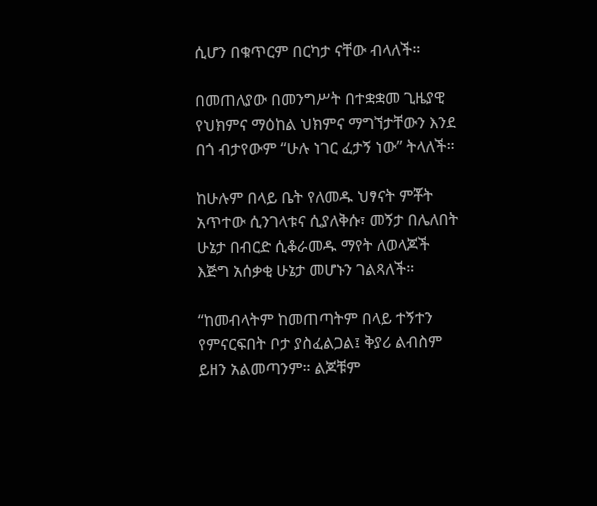ሲሆን በቁጥርም በርካታ ናቸው ብላለች።

በመጠለያው በመንግሥት በተቋቋመ ጊዜያዊ የህክምና ማዕከል ህክምና ማግኘታቸውን እንደ በጎ ብታየውም “ሁሉ ነገር ፈታኝ ነው” ትላለች።

ከሁሉም በላይ ቤት የለመዱ ህፃናት ምቾት አጥተው ሲንገላቱና ሲያለቅሱ፣ መኝታ በሌለበት ሁኔታ በብርድ ሲቆራመዱ ማየት ለወላጆች እጅግ አሰቃቂ ሁኔታ መሆኑን ገልጻለች።

“ከመብላትም ከመጠጣትም በላይ ተኝተን የምናርፍበት ቦታ ያስፈልጋል፤ ቅያሪ ልብስም ይዘን አልመጣንም። ልጆቹም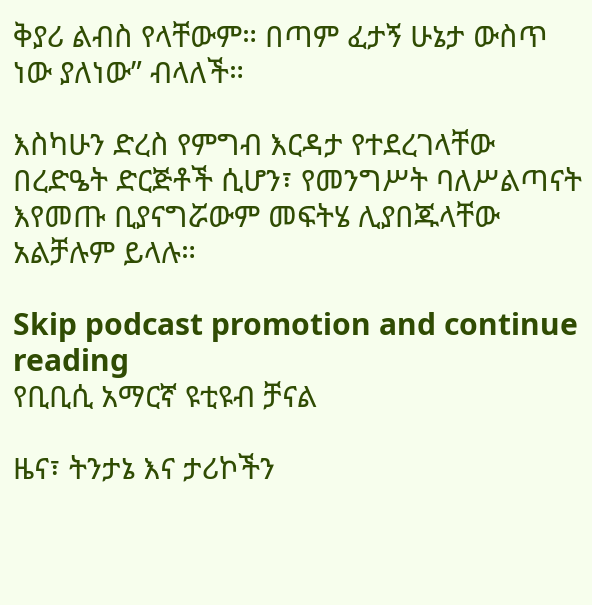ቅያሪ ልብስ የላቸውም። በጣም ፈታኝ ሁኔታ ውስጥ ነው ያለነው” ብላለች።

እስካሁን ድረስ የምግብ እርዳታ የተደረገላቸው በረድዔት ድርጅቶች ሲሆን፣ የመንግሥት ባለሥልጣናት እየመጡ ቢያናግሯውም መፍትሄ ሊያበጁላቸው አልቻሉም ይላሉ።

Skip podcast promotion and continue reading
የቢቢሲ አማርኛ ዩቲዩብ ቻናል

ዜና፣ ትንታኔ እና ታሪኮችን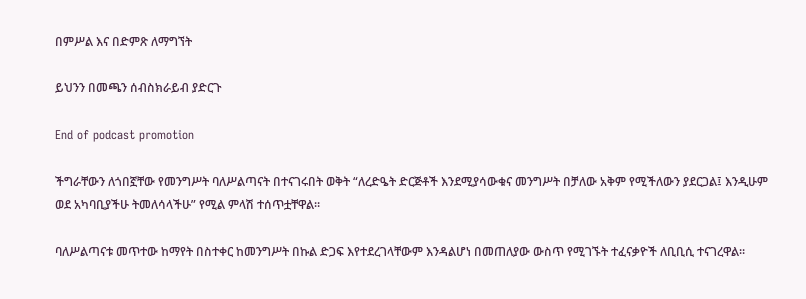በምሥል እና በድምጽ ለማግኘት

ይህንን በመጫን ሰብስክራይብ ያድርጉ

End of podcast promotion

ችግራቸውን ለጎበኟቸው የመንግሥት ባለሥልጣናት በተናገሩበት ወቅት “ለረድዔት ድርጅቶች እንደሚያሳውቁና መንግሥት በቻለው አቅም የሚችለውን ያደርጋል፤ እንዲሁም ወደ አካባቢያችሁ ትመለሳላችሁ” የሚል ምላሽ ተሰጥቷቸዋል።

ባለሥልጣናቱ መጥተው ከማየት በስተቀር ከመንግሥት በኩል ድጋፍ እየተደረገላቸውም እንዳልሆነ በመጠለያው ውስጥ የሚገኙት ተፈናቃዮች ለቢቢሲ ተናገረዋል።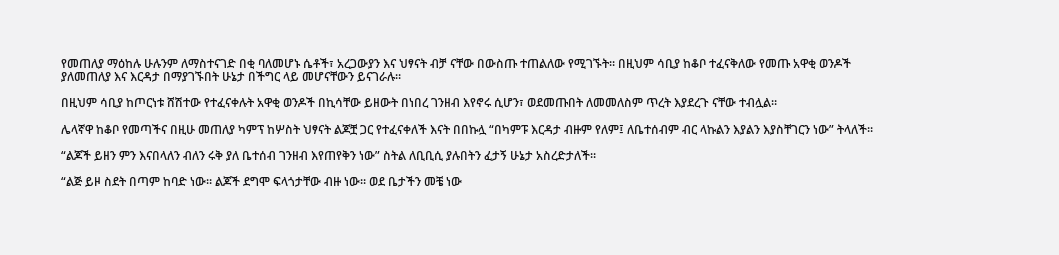የመጠለያ ማዕከሉ ሁሉንም ለማስተናገድ በቂ ባለመሆኑ ሴቶች፣ አረጋውያን እና ህፃናት ብቻ ናቸው በውስጡ ተጠልለው የሚገኙት። በዚህም ሳቢያ ከቆቦ ተፈናቅለው የመጡ አዋቂ ወንዶች ያለመጠለያ እና እርዳታ በማያገኙበት ሁኔታ በችግር ላይ መሆናቸውን ይናገራሉ።

በዚህም ሳቢያ ከጦርነቱ ሸሽተው የተፈናቀሉት አዋቂ ወንዶች በኪሳቸው ይዘውት በነበረ ገንዘብ እየኖሩ ሲሆን፣ ወደመጡበት ለመመለስም ጥረት እያደረጉ ናቸው ተብሏል።

ሌላኛዋ ከቆቦ የመጣችና በዚሁ መጠለያ ካምፕ ከሦስት ህፃናት ልጆቿ ጋር የተፈናቀለች እናት በበኩሏ “በካምፑ እርዳታ ብዙም የለም፤ ለቤተሰብም ብር ላኩልን እያልን እያስቸገርን ነው” ትላለች።

“ልጆች ይዘን ምን እናበላለን ብለን ሩቅ ያለ ቤተሰብ ገንዘብ እየጠየቅን ነው” ስትል ለቢቢሲ ያሉበትን ፈታኝ ሁኔታ አስረድታለች።

“ልጅ ይዞ ስደት በጣም ከባድ ነው። ልጆች ደግሞ ፍላጎታቸው ብዙ ነው። ወደ ቤታችን መቼ ነው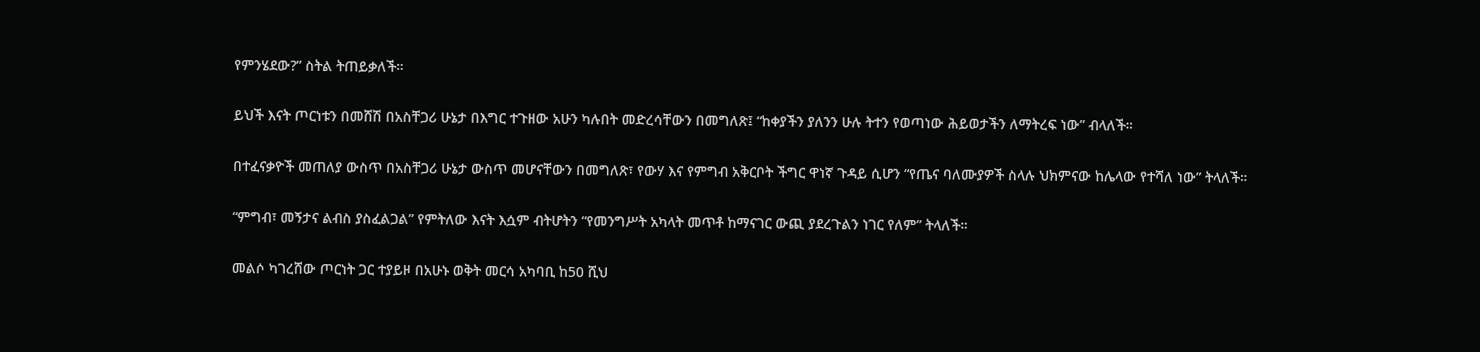የምንሄደው?” ስትል ትጠይቃለች።

ይህች እናት ጦርነቱን በመሸሽ በአስቸጋሪ ሁኔታ በእግር ተጉዘው አሁን ካሉበት መድረሳቸውን በመግለጽ፤ “ከቀያችን ያለንን ሁሉ ትተን የወጣነው ሕይወታችን ለማትረፍ ነው” ብላለች።

በተፈናቃዮች መጠለያ ውስጥ በአስቸጋሪ ሁኔታ ውስጥ መሆናቸውን በመግለጽ፣ የውሃ እና የምግብ አቅርቦት ችግር ዋነኛ ጉዳይ ሲሆን “የጤና ባለሙያዎች ስላሉ ህክምናው ከሌላው የተሻለ ነው” ትላለች።

“ምግብ፣ መኝታና ልብስ ያስፈልጋል” የምትለው እናት እሷም ብትሆትን “የመንግሥት አካላት መጥቶ ከማናገር ውጪ ያደረጉልን ነገር የለም” ትላለች።

መልሶ ካገረሸው ጦርነት ጋር ተያይዞ በአሁኑ ወቅት መርሳ አካባቢ ከ50 ሺህ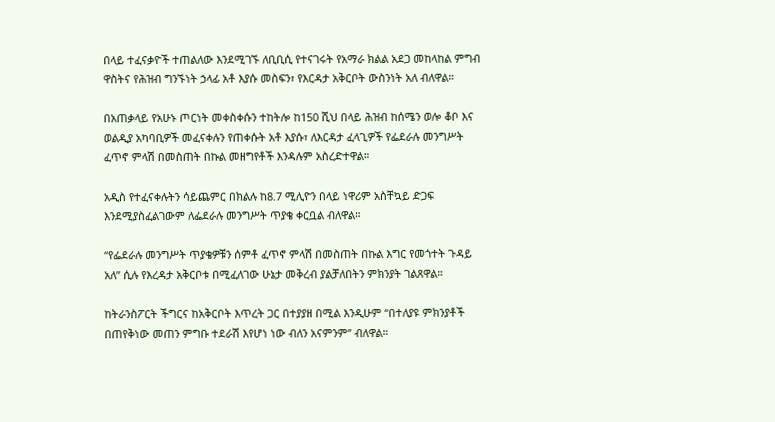በላይ ተፈናቃዮች ተጠልለው እንደሚገኙ ለቢቢሲ የተናገሩት የአማራ ክልል አደጋ መከላከል ምግብ ዋስትና የሕዝብ ግንኙነት ኃላፊ አቶ እያሱ መስፍን፣ የእርዳታ አቅርቦት ውስንነት አለ ብለዋል።

በአጠቃላይ የአሁኑ ጦርነት መቀስቀሱን ተከትሎ ከ150 ሺህ በላይ ሕዝብ ከሰሜን ወሎ ቆቦ እና ወልዲያ አካባቢዎች መፈናቀሉን የጠቀሱት አቶ እያሱ፣ ለእርዳታ ፈላጊዎች የፌደራሉ መንግሥት ፈጥኖ ምላሽ በመስጠት በኩል መዘግየቶች እንዳሉም አስረድተዋል።

አዲስ የተፈናቀሉትን ሳይጨምር በክልሉ ከ8.7 ሚሊዮን በላይ ነዋሪም አስቸኳይ ድጋፍ እንደሚያስፈልገውም ለፌደራሉ መንግሥት ጥያቄ ቀርቧል ብለዋል።

“የፌደራሉ መንግሥት ጥያቄዎቹን ሰምቶ ፈጥኖ ምላሽ በመስጠት በኩል እግር የመጎተት ጉዳይ አለ” ሲሉ የእረዳታ አቅርቦቱ በሚፈለገው ሁኔታ መቅረብ ያልቻለበትን ምክንያት ገልጸዋል።

ከትራንስፖርት ችግርና ከአቅርቦት እጥረት ጋር በተያያዘ በሚል እንዲሁም “በተለያዩ ምክንያቶች በጠየቅነው መጠን ምግቡ ተደራሽ እየሆነ ነው ብለን አናምንም” ብለዋል።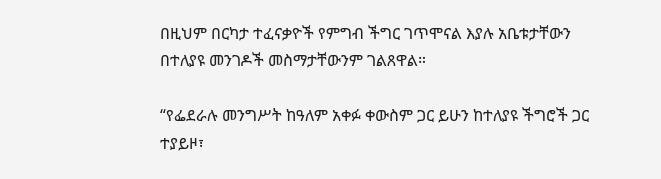በዚህም በርካታ ተፈናቃዮች የምግብ ችግር ገጥሞናል እያሉ አቤቱታቸውን በተለያዩ መንገዶች መስማታቸውንም ገልጸዋል።

“የፌደራሉ መንግሥት ከዓለም አቀፉ ቀውስም ጋር ይሁን ከተለያዩ ችግሮች ጋር ተያይዞ፣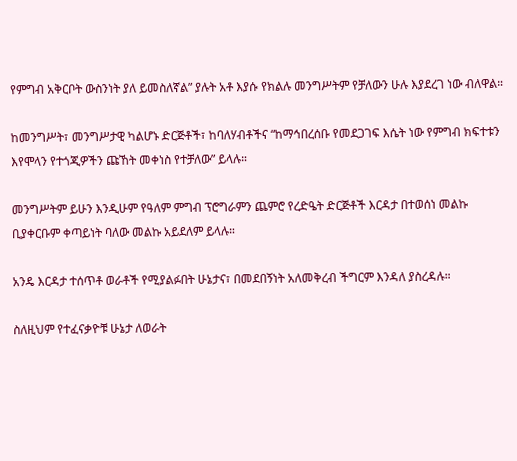የምግብ አቅርቦት ውስንነት ያለ ይመስለኛል” ያሉት አቶ እያሱ የክልሉ መንግሥትም የቻለውን ሁሉ እያደረገ ነው ብለዋል።

ከመንግሥት፣ መንግሥታዊ ካልሆኑ ድርጅቶች፣ ከባለሃብቶችና “ከማኅበረሰቡ የመደጋገፍ እሴት ነው የምግብ ክፍተቱን እየሞላን የተጎጂዎችን ጩኸት መቀነስ የተቻለው” ይላሉ።

መንግሥትም ይሁን እንዲሁም የዓለም ምግብ ፕሮግራምን ጨምሮ የረድዔት ድርጅቶች እርዳታ በተወሰነ መልኩ ቢያቀርቡም ቀጣይነት ባለው መልኩ አይደለም ይላሉ።

አንዴ እርዳታ ተሰጥቶ ወራቶች የሚያልፉበት ሁኔታና፣ በመደበኝነት አለመቅረብ ችግርም እንዳለ ያስረዳሉ።

ስለዚህም የተፈናቃዮቹ ሁኔታ ለወራት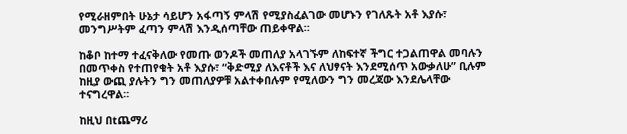የሚራዘምበት ሁኔታ ሳይሆን አፋጣኝ ምላሽ የሚያስፈልገው መሆኑን የገለጹት አቶ እያሱ፣ መንግሥትም ፈጣን ምላሽ እንዲሰጣቸው ጠይቀዋል።

ከቆቦ ከተማ ተፈናቅለው የመጡ ወንዶች መጠለያ አላገኙም ለከፍተኛ ችግር ተጋልጠዋል መባሉን በመጥቀስ የተጠየቁት አቶ እያሱ፣ “ቅድሚያ ለእናቶች እና ለህፃናት እንደሚሰጥ አውቃለሁ” ቢሉም ከዚያ ውጪ ያሉትን ግን መጠለያዎቹ አልተቀበሉም የሚለውን ግን መረጃው እንደሌላቸው ተናግረዋል።

ከዚህ በtጨማሪ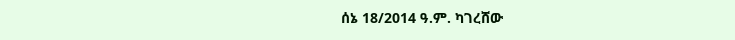ሰኔ 18/2014 ዓ.ም. ካገረሸው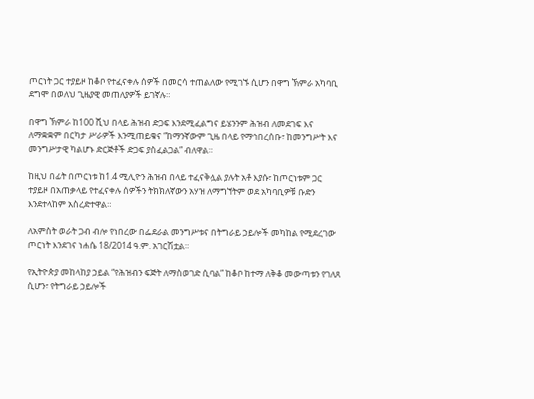ጦርነት ጋር ተያይዞ ከቆቦ የተፈናቀሉ ሰዎች በመርሳ ተጠልለው የሚገኙ ሲሆን በዋግ ኽምራ አካባቢ ደግሞ በወለህ ጊዜያዊ መጠለያዎች ይገኛሉ።

በዋግ ኽምራ ከ100 ሺህ በላይ ሕዝብ ድጋፍ እንደሚፈልግና ይሄንንም ሕዝብ ለመደገፍ እና ለማቋቋም በርካታ ሥራዎች እንሚጠይቁና “ከማንኛውም ጊዜ በላይ የማኅበረሰቡ፣ ከመንግሥት እና መንግሥታዊ ካልሆኑ ድርጅቶች ድጋፍ ያስፈልጋል” ብለዋል።

ከዚህ በፊት በጦርነቱ ከ1.4 ሚሊዮን ሕዝብ በላይ ተፈናቅሏል ያሉት አቶ እያሱ፣ ከጦርነቱም ጋር ተያይዞ በአጠቃላይ የተፈናቀሉ ሰዎችን ትክክለኛውን አሃዝ ለማግኘትም ወደ አካባቢዎቹ ቡድን እንደተላከም አስረድተዋል።

ለአምስት ወራት ጋብ ብሎ የነበረው በፌደራል መንግሥቱና በትግራይ ኃይሎች መካከል የሚደረገው ጦርነት እንደገና ነሐሴ 18/2014 ዓ.ም. አገርሽቷል።

የኢትዮጵያ መከላከያ ኃይል “የሕዝብን ፍጅት ለማስወገድ ሲባል” ከቆቦ ከተማ ለቅቆ መውጣቱን የገለጸ ሲሆን፣ የትግራይ ኃይሎች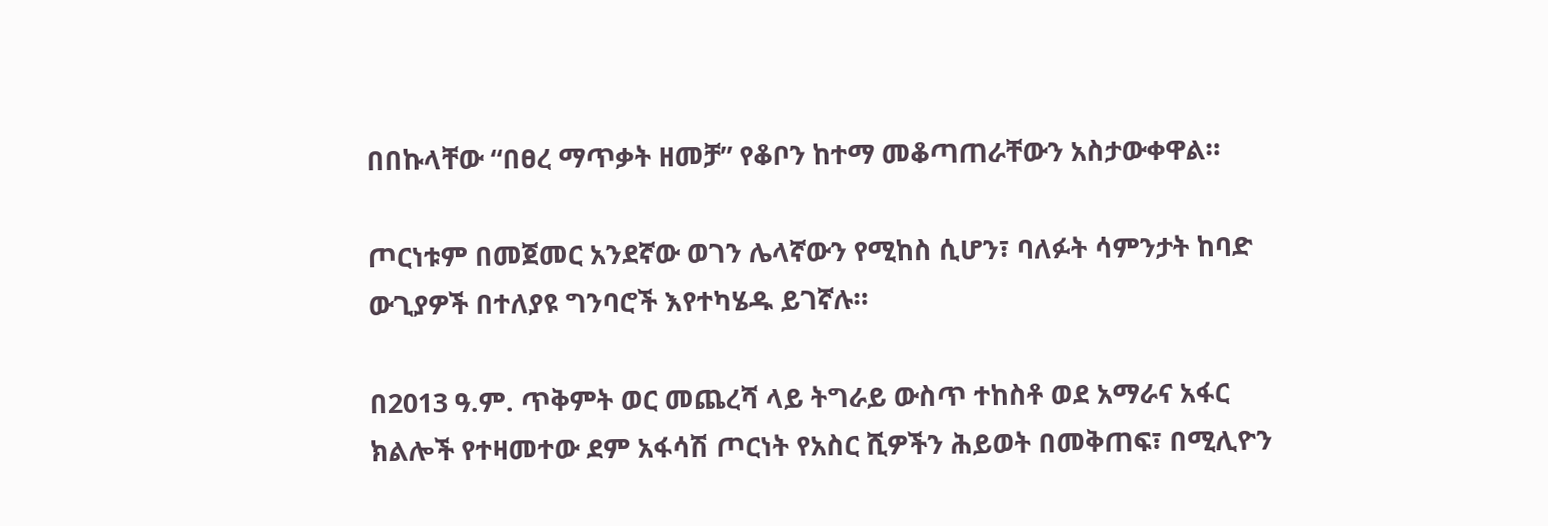በበኩላቸው “በፀረ ማጥቃት ዘመቻ” የቆቦን ከተማ መቆጣጠራቸውን አስታውቀዋል።

ጦርነቱም በመጀመር አንደኛው ወገን ሌላኛውን የሚከስ ሲሆን፣ ባለፉት ሳምንታት ከባድ ውጊያዎች በተለያዩ ግንባሮች እየተካሄዱ ይገኛሉ።

በ2013 ዓ.ም. ጥቅምት ወር መጨረሻ ላይ ትግራይ ውስጥ ተከስቶ ወደ አማራና አፋር ክልሎች የተዛመተው ደም አፋሳሽ ጦርነት የአስር ሺዎችን ሕይወት በመቅጠፍ፣ በሚሊዮን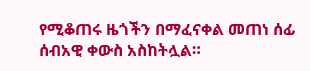የሚቆጠሩ ዜጎችን በማፈናቀል መጠነ ሰፊ ሰብአዊ ቀውስ አስከትሏል።